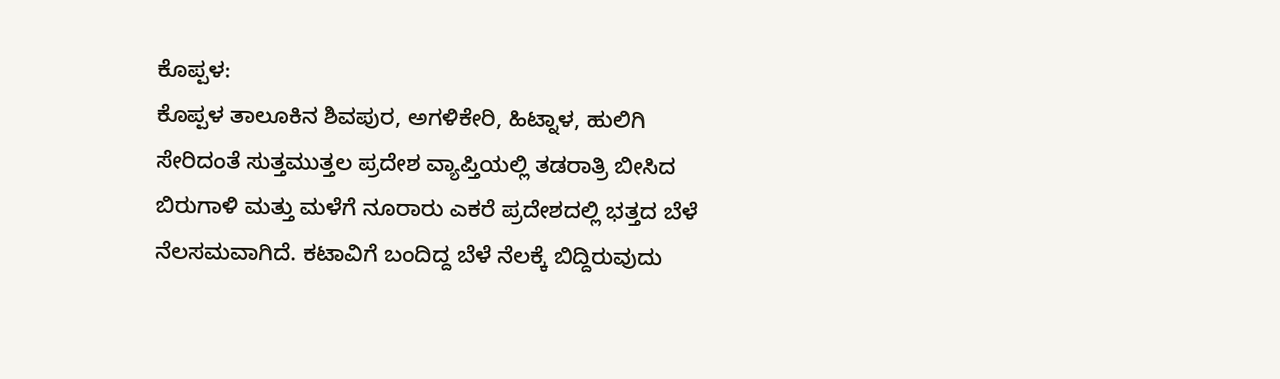ಕೊಪ್ಪಳ:
ಕೊಪ್ಪಳ ತಾಲೂಕಿನ ಶಿವಪುರ, ಅಗಳಿಕೇರಿ, ಹಿಟ್ನಾಳ, ಹುಲಿಗಿ ಸೇರಿದಂತೆ ಸುತ್ತಮುತ್ತಲ ಪ್ರದೇಶ ವ್ಯಾಪ್ತಿಯಲ್ಲಿ ತಡರಾತ್ರಿ ಬೀಸಿದ ಬಿರುಗಾಳಿ ಮತ್ತು ಮಳೆಗೆ ನೂರಾರು ಎಕರೆ ಪ್ರದೇಶದಲ್ಲಿ ಭತ್ತದ ಬೆಳೆ ನೆಲಸಮವಾಗಿದೆ. ಕಟಾವಿಗೆ ಬಂದಿದ್ದ ಬೆಳೆ ನೆಲಕ್ಕೆ ಬಿದ್ದಿರುವುದು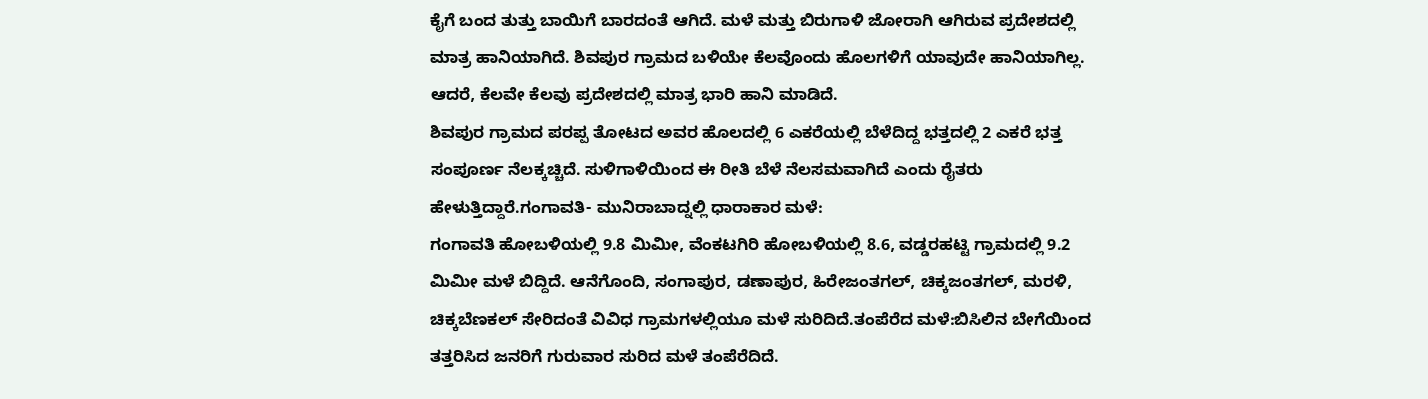ಕೈಗೆ ಬಂದ ತುತ್ತು ಬಾಯಿಗೆ ಬಾರದಂತೆ ಆಗಿದೆ. ಮಳೆ ಮತ್ತು ಬಿರುಗಾಳಿ ಜೋರಾಗಿ ಆಗಿರುವ ಪ್ರದೇಶದಲ್ಲಿ ಮಾತ್ರ ಹಾನಿಯಾಗಿದೆ. ಶಿವಪುರ ಗ್ರಾಮದ ಬಳಿಯೇ ಕೆಲವೊಂದು ಹೊಲಗಳಿಗೆ ಯಾವುದೇ ಹಾನಿಯಾಗಿಲ್ಲ. ಆದರೆ, ಕೆಲವೇ ಕೆಲವು ಪ್ರದೇಶದಲ್ಲಿ ಮಾತ್ರ ಭಾರಿ ಹಾನಿ ಮಾಡಿದೆ.
ಶಿವಪುರ ಗ್ರಾಮದ ಪರಪ್ಪ ತೋಟದ ಅವರ ಹೊಲದಲ್ಲಿ 6 ಎಕರೆಯಲ್ಲಿ ಬೆಳೆದಿದ್ದ ಭತ್ತದಲ್ಲಿ 2 ಎಕರೆ ಭತ್ತ ಸಂಪೂರ್ಣ ನೆಲಕ್ಕಚ್ಚಿದೆ. ಸುಳಿಗಾಳಿಯಿಂದ ಈ ರೀತಿ ಬೆಳೆ ನೆಲಸಮವಾಗಿದೆ ಎಂದು ರೈತರು ಹೇಳುತ್ತಿದ್ದಾರೆ.ಗಂಗಾವತಿ- ಮುನಿರಾಬಾದ್ನಲ್ಲಿ ಧಾರಾಕಾರ ಮಳೆ:
ಗಂಗಾವತಿ ಹೋಬಳಿಯಲ್ಲಿ 9.8 ಮಿಮೀ, ವೆಂಕಟಗಿರಿ ಹೋಬಳಿಯಲ್ಲಿ 8.6, ವಡ್ಡರಹಟ್ಟಿ ಗ್ರಾಮದಲ್ಲಿ 9.2 ಮಿಮೀ ಮಳೆ ಬಿದ್ದಿದೆ. ಆನೆಗೊಂದಿ, ಸಂಗಾಪುರ, ಡಣಾಪುರ, ಹಿರೇಜಂತಗಲ್, ಚಿಕ್ಕಜಂತಗಲ್, ಮರಳಿ, ಚಿಕ್ಕಬೆಣಕಲ್ ಸೇರಿದಂತೆ ವಿವಿಧ ಗ್ರಾಮಗಳಲ್ಲಿಯೂ ಮಳೆ ಸುರಿದಿದೆ.ತಂಪೆರೆದ ಮಳೆ:ಬಿಸಿಲಿನ ಬೇಗೆಯಿಂದ ತತ್ತರಿಸಿದ ಜನರಿಗೆ ಗುರುವಾರ ಸುರಿದ ಮಳೆ ತಂಪೆರೆದಿದೆ.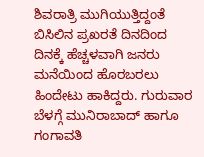ಶಿವರಾತ್ರಿ ಮುಗಿಯುತ್ತಿದ್ದಂತೆ ಬಿಸಿಲಿನ ಪ್ರಖರತೆ ದಿನದಿಂದ ದಿನಕ್ಕೆ ಹೆಚ್ಚಳವಾಗಿ ಜನರು ಮನೆಯಿಂದ ಹೊರಬರಲು ಹಿಂದೇಟು ಹಾಕಿದ್ದರು. ಗುರುವಾರ ಬೆಳಗ್ಗೆ ಮುನಿರಾಬಾದ್ ಹಾಗೂ ಗಂಗಾವತಿ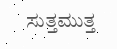ಸುತ್ತಮುತ್ತ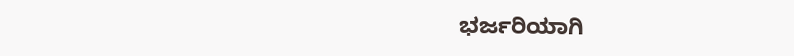ಭರ್ಜರಿಯಾಗಿ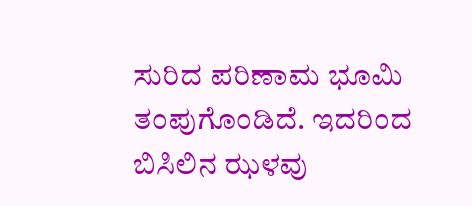ಸುರಿದ ಪರಿಣಾಮ ಭೂಮಿ ತಂಪುಗೊಂಡಿದೆ. ಇದರಿಂದ ಬಿಸಿಲಿನ ಝಳವು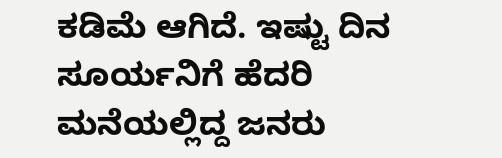ಕಡಿಮೆ ಆಗಿದೆ. ಇಷ್ಟು ದಿನ ಸೂರ್ಯನಿಗೆ ಹೆದರಿ ಮನೆಯಲ್ಲಿದ್ದ ಜನರು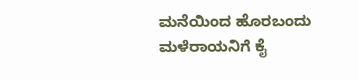ಮನೆಯಿಂದ ಹೊರಬಂದು ಮಳೆರಾಯನಿಗೆ ಕೈ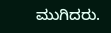ಮುಗಿದರು.